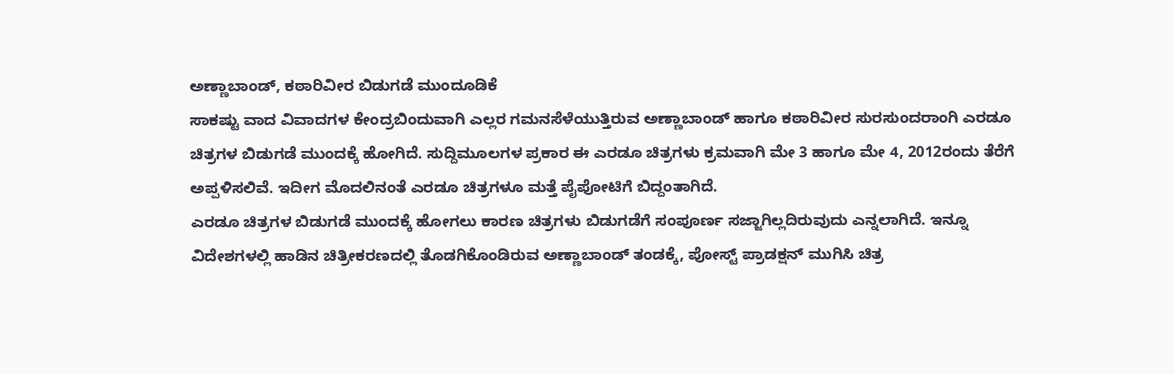ಅಣ್ಣಾಬಾಂಡ್, ಕಠಾರಿವೀರ ಬಿಡುಗಡೆ ಮುಂದೂಡಿಕೆ
ಸಾಕಷ್ಟು ವಾದ ವಿವಾದಗಳ ಕೇಂದ್ರಬಿಂದುವಾಗಿ ಎಲ್ಲರ ಗಮನಸೆಳೆಯುತ್ತಿರುವ ಅಣ್ಣಾಬಾಂಡ್ ಹಾಗೂ ಕಠಾರಿವೀರ ಸುರಸುಂದರಾಂಗಿ ಎರಡೂ ಚಿತ್ರಗಳ ಬಿಡುಗಡೆ ಮುಂದಕ್ಕೆ ಹೋಗಿದೆ. ಸುದ್ದಿಮೂಲಗಳ ಪ್ರಕಾರ ಈ ಎರಡೂ ಚಿತ್ರಗಳು ಕ್ರಮವಾಗಿ ಮೇ 3 ಹಾಗೂ ಮೇ 4, 2012ರಂದು ತೆರೆಗೆ ಅಪ್ಪಳಿಸಲಿವೆ. ಇದೀಗ ಮೊದಲಿನಂತೆ ಎರಡೂ ಚಿತ್ರಗಳೂ ಮತ್ತೆ ಪೈಪೋಟಿಗೆ ಬಿದ್ದಂತಾಗಿದೆ.
ಎರಡೂ ಚಿತ್ರಗಳ ಬಿಡುಗಡೆ ಮುಂದಕ್ಕೆ ಹೋಗಲು ಕಾರಣ ಚಿತ್ರಗಳು ಬಿಡುಗಡೆಗೆ ಸಂಪೂರ್ಣ ಸಜ್ಜಾಗಿಲ್ಲದಿರುವುದು ಎನ್ನಲಾಗಿದೆ. ಇನ್ನೂ ವಿದೇಶಗಳಲ್ಲಿ ಹಾಡಿನ ಚಿತ್ರೀಕರಣದಲ್ಲಿ ತೊಡಗಿಕೊಂಡಿರುವ ಅಣ್ಣಾಬಾಂಡ್ ತಂಡಕ್ಕೆ, ಪೋಸ್ಟ್ ಪ್ರಾಡಕ್ಷನ್ ಮುಗಿಸಿ ಚಿತ್ರ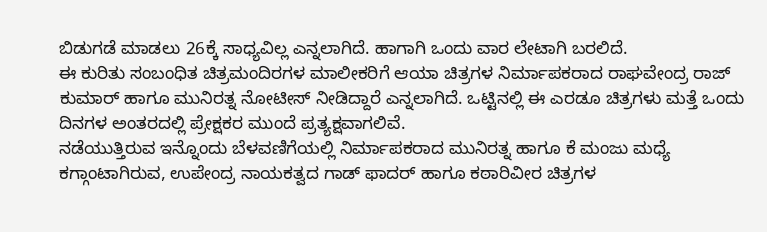ಬಿಡುಗಡೆ ಮಾಡಲು 26ಕ್ಕೆ ಸಾಧ್ಯವಿಲ್ಲ ಎನ್ನಲಾಗಿದೆ. ಹಾಗಾಗಿ ಒಂದು ವಾರ ಲೇಟಾಗಿ ಬರಲಿದೆ.
ಈ ಕುರಿತು ಸಂಬಂಧಿತ ಚಿತ್ರಮಂದಿರಗಳ ಮಾಲೀಕರಿಗೆ ಆಯಾ ಚಿತ್ರಗಳ ನಿರ್ಮಾಪಕರಾದ ರಾಘವೇಂದ್ರ ರಾಜ್ ಕುಮಾರ್ ಹಾಗೂ ಮುನಿರತ್ನ ನೋಟೀಸ್ ನೀಡಿದ್ದಾರೆ ಎನ್ನಲಾಗಿದೆ. ಒಟ್ಟಿನಲ್ಲಿ ಈ ಎರಡೂ ಚಿತ್ರಗಳು ಮತ್ತೆ ಒಂದು ದಿನಗಳ ಅಂತರದಲ್ಲಿ ಪ್ರೇಕ್ಷಕರ ಮುಂದೆ ಪ್ರತ್ಯಕ್ಷವಾಗಲಿವೆ.
ನಡೆಯುತ್ತಿರುವ ಇನ್ನೊಂದು ಬೆಳವಣಿಗೆಯಲ್ಲಿ ನಿರ್ಮಾಪಕರಾದ ಮುನಿರತ್ನ ಹಾಗೂ ಕೆ ಮಂಜು ಮಧ್ಯೆ ಕಗ್ಗಾಂಟಾಗಿರುವ, ಉಪೇಂದ್ರ ನಾಯಕತ್ವದ ಗಾಡ್ ಫಾದರ್ ಹಾಗೂ ಕಠಾರಿವೀರ ಚಿತ್ರಗಳ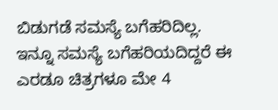ಬಿಡುಗಡೆ ಸಮಸ್ಯೆ ಬಗೆಹರಿದಿಲ್ಲ. ಇನ್ನೂ ಸಮಸ್ಯೆ ಬಗೆಹರಿಯದಿದ್ದರೆ ಈ ಎರಡೂ ಚಿತ್ರಗಳೂ ಮೇ 4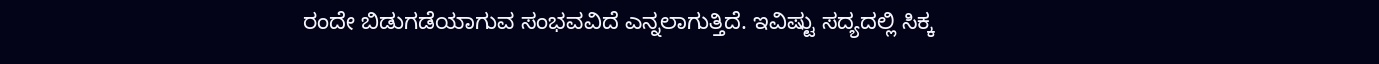ರಂದೇ ಬಿಡುಗಡೆಯಾಗುವ ಸಂಭವವಿದೆ ಎನ್ನಲಾಗುತ್ತಿದೆ. ಇವಿಷ್ಟು ಸದ್ಯದಲ್ಲಿ ಸಿಕ್ಕ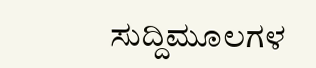ಸುದ್ದಿಮೂಲಗಳ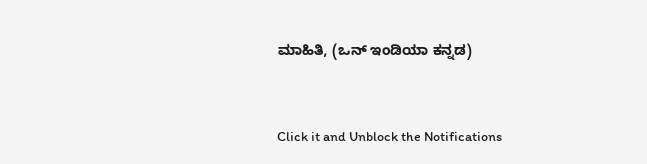ಮಾಹಿತಿ, (ಒನ್ ಇಂಡಿಯಾ ಕನ್ನಡ)


Click it and Unblock the Notifications